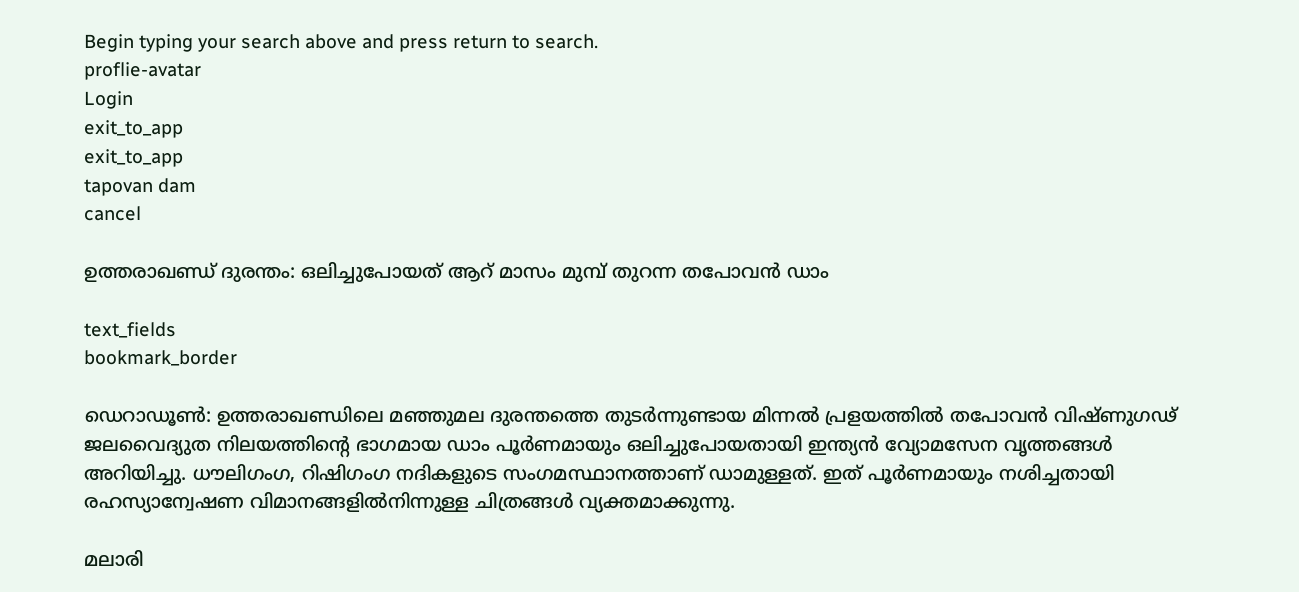Begin typing your search above and press return to search.
proflie-avatar
Login
exit_to_app
exit_to_app
tapovan dam
cancel

ഉത്തരാഖണ്ഡ് ദുരന്തം: ഒലിച്ചുപോയത് ആറ് മാസം മുമ്പ് തുറന്ന തപോവൻ ഡാം

text_fields
bookmark_border

ഡെറാഡൂൺ: ഉത്തരാഖണ്ഡിലെ മഞ്ഞുമല ദുരന്തത്തെ തുടർന്നുണ്ടായ മിന്നൽ പ്രളയത്തിൽ തപോവൻ വിഷ്ണുഗഢ് ജലവൈദ്യുത നിലയത്തിന്‍റെ ഭാഗമായ ഡാം പൂർണമായും ഒലിച്ചുപോയതായി ഇന്ത്യൻ വ്യോമസേന വൃത്തങ്ങൾ അറിയിച്ചു. ധൗലിഗംഗ, റിഷിഗംഗ നദികളുടെ സംഗമസ്ഥാനത്താണ് ഡാമുള്ളത്. ഇത് പൂർണമായും നശിച്ചതായി രഹസ്യാന്വേഷണ വിമാനങ്ങളിൽനിന്നുള്ള ചിത്രങ്ങൾ വ്യക്തമാക്കുന്നു.

മലാരി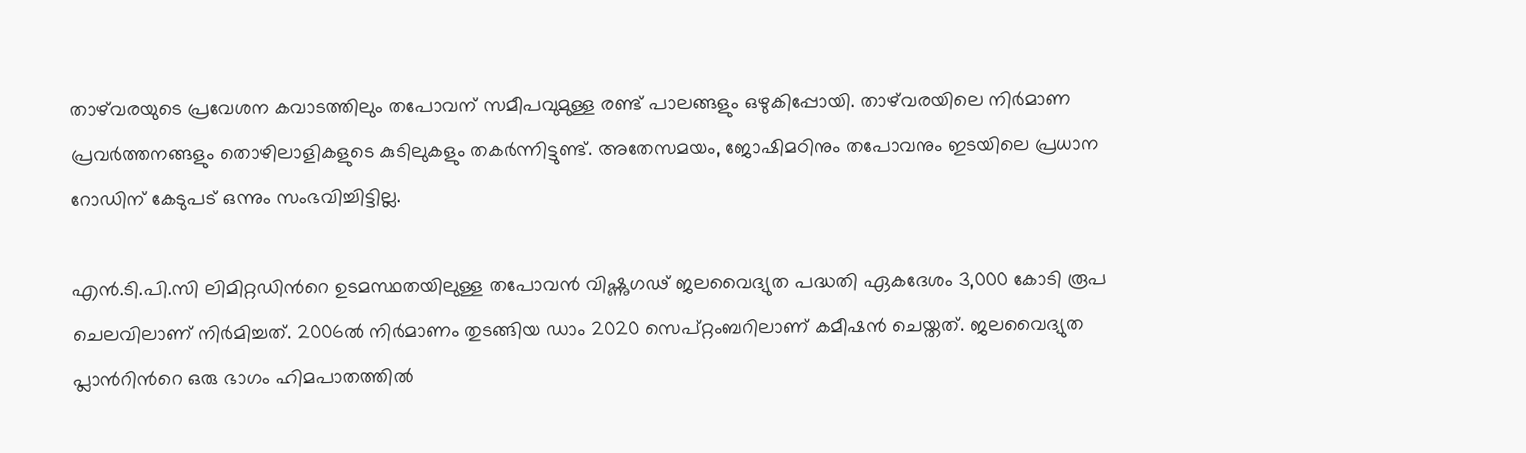താഴ്‌വരയുടെ പ്രവേശന കവാടത്തിലും തപോവന് സമീപവുമുള്ള രണ്ട് പാലങ്ങളും ഒഴുകിപ്പോയി. താഴ്‌വരയിലെ നിർമാണ പ്രവർത്തനങ്ങളും തൊഴിലാളികളുടെ കുടിലുകളും തകർന്നിട്ടുണ്ട്. അതേസമയം, ജോഷിമഠിനും തപോവനും ഇടയിലെ പ്രധാന റോഡിന് കേടുപട് ഒന്നും സംഭവിച്ചിട്ടില്ല.

എൻ.ടി.പി.സി ലിമിറ്റഡിന്‍റെ ഉടമസ്ഥതയിലുള്ള തപോവൻ വിഷ്ണുഗഢ് ജലവൈദ്യുത പദ്ധതി ഏകദേശം 3,000 കോടി രൂപ ചെലവിലാണ് നിർമിച്ചത്. 2006ൽ നിർമാണം തുടങ്ങിയ ഡാം 2020 സെപ്റ്റംബറിലാണ് കമീഷൻ ചെയ്തത്. ജലവൈദ്യുത പ്ലാന്‍റിന്‍റെ ഒരു ഭാഗം ഹിമപാതത്തിൽ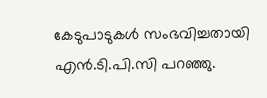കേടുപാടുകൾ സംഭവിച്ചതായി എൻ.ടി.പി.സി പറഞ്ഞു.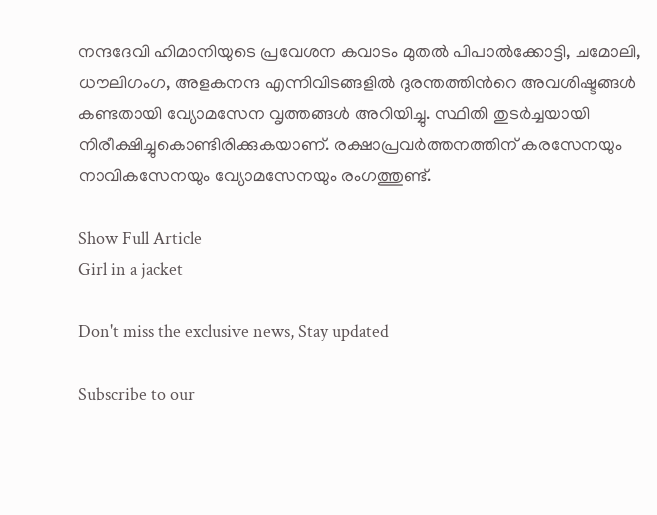നന്ദദേവി ഹിമാനിയുടെ പ്രവേശന കവാടം മുതൽ പിപാൽക്കോട്ടി, ചമോലി, ധൗലിഗംഗ, അളകനന്ദ എന്നിവിടങ്ങളിൽ ദുരന്തത്തിന്‍റെ അവശിഷ്ടങ്ങൾ കണ്ടതായി വ്യോമസേന വൃത്തങ്ങൾ അറിയിച്ചു. സ്ഥിതി തുടർച്ചയായി നിരീക്ഷിച്ചുകൊണ്ടിരിക്കുകയാണ്. രക്ഷാപ്രവർത്തനത്തിന് കരസേനയും നാവികസേനയും വ്യോമസേനയും രംഗത്തുണ്ട്.

Show Full Article
Girl in a jacket

Don't miss the exclusive news, Stay updated

Subscribe to our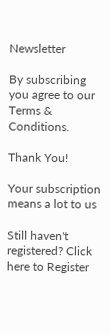Newsletter

By subscribing you agree to our Terms & Conditions.

Thank You!

Your subscription means a lot to us

Still haven't registered? Click here to Register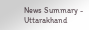News Summary - Uttarakhand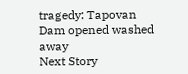tragedy: Tapovan Dam opened washed away
Next Story